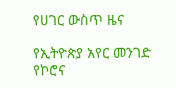የሀገር ውስጥ ዜና

የኢትዮጵያ አየር መንገድ የኮሮና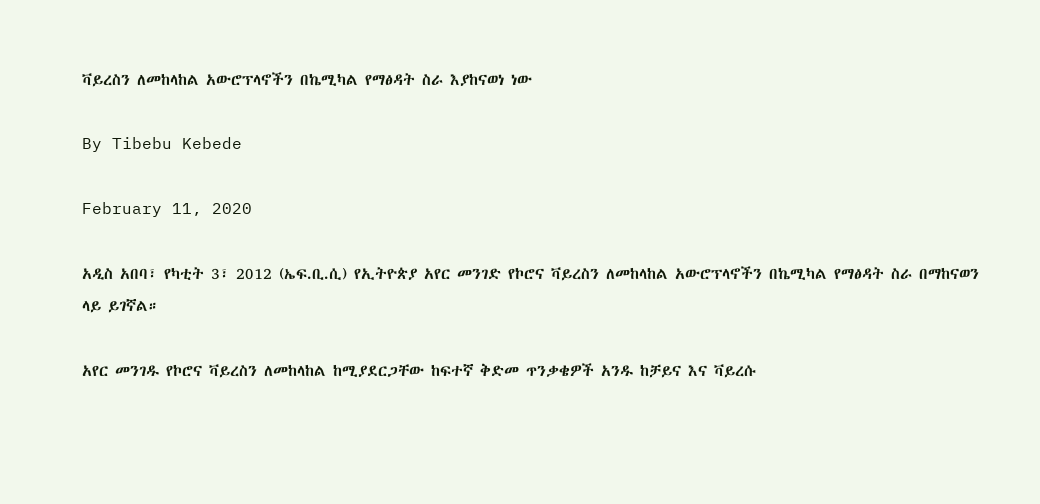ቫይረስን ለመከላከል አውሮፕላኖችን በኬሚካል የማፅዳት ስራ እያከናወነ ነው

By Tibebu Kebede

February 11, 2020

አዲስ አበባ፣ የካቲት 3፣ 2012 (ኤፍ.ቢ.ሲ) የኢትዮጵያ አየር መንገድ የኮሮና ቫይረስን ለመከላከል አውሮፕላኖችን በኬሚካል የማፅዳት ስራ በማከናወን ላይ ይገኛል።

አየር መንገዱ የኮሮና ቫይረስን ለመከላከል ከሚያደርጋቸው ከፍተኛ ቅድመ ጥንቃቄዎች አንዱ ከቻይና እና ቫይረሱ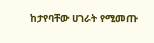ከታየባቸው ሀገራት የሚመጡ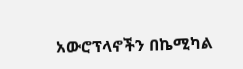አውሮፕላኖችን በኬሚካል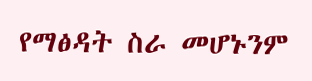የማፅዳት ስራ መሆኑንም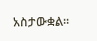አስታውቋል።